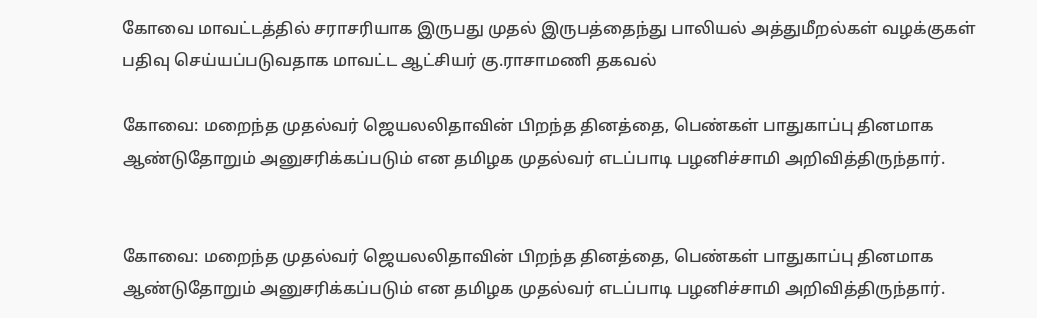கோவை மாவட்டத்தில் சராசரியாக இருபது முதல் இருபத்தைந்து பாலியல் அத்துமீறல்கள் வழக்குகள் பதிவு செய்யப்படுவதாக மாவட்ட ஆட்சியர் கு.ராசாமணி தகவல்

கோவை: மறைந்த முதல்வர் ஜெயலலிதாவின் பிறந்த தினத்தை, பெண்கள் பாதுகாப்பு தினமாக ஆண்டுதோறும் அனுசரிக்கப்படும் என தமிழக முதல்வர் எடப்பாடி பழனிச்சாமி அறிவித்திருந்தார்.


கோவை: மறைந்த முதல்வர் ஜெயலலிதாவின் பிறந்த தினத்தை, பெண்கள் பாதுகாப்பு தினமாக ஆண்டுதோறும் அனுசரிக்கப்படும் என தமிழக முதல்வர் எடப்பாடி பழனிச்சாமி அறிவித்திருந்தார்.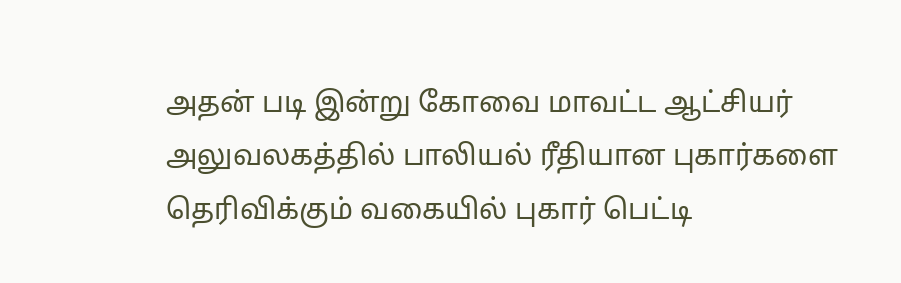அதன் படி இன்று கோவை மாவட்ட ஆட்சியர் அலுவலகத்தில் பாலியல் ரீதியான புகார்களை தெரிவிக்கும் வகையில் புகார் பெட்டி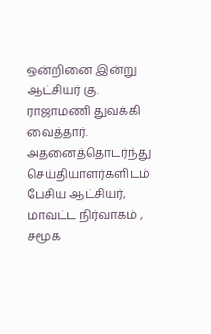ஒன்றினை இன்று ஆட்சியர் கு. ராஜாமணி துவக்கி வைத்தார். அதனைத்தொடர்ந்து செய்தியாளர்களிடம் பேசிய ஆட்சியர், மாவட்ட நிர்வாகம் , சமூக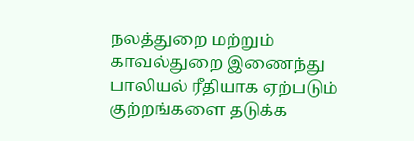நலத்துறை மற்றும் காவல்துறை இணைந்து பாலியல் ரீதியாக ஏற்படும் குற்றங்களை தடுக்க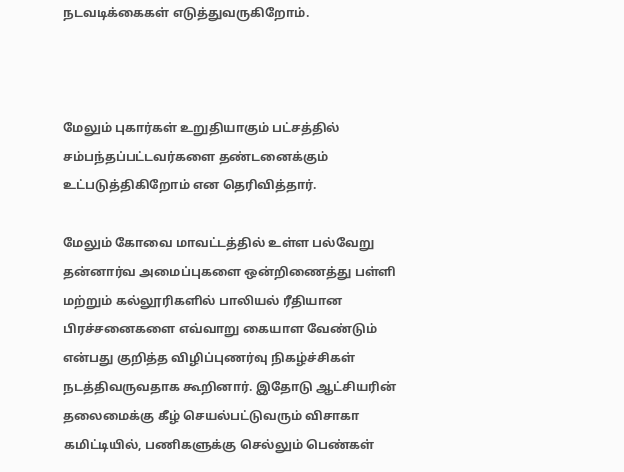நடவடிக்கைகள் எடுத்துவருகிறோம்.



மேலும் புகார்கள் உறுதியாகும் பட்சத்தில் சம்பந்தப்பட்டவர்களை தண்டனைக்கும் உட்படுத்திகிறோம் என தெரிவித்தார்.

மேலும் கோவை மாவட்டத்தில் உள்ள பல்வேறு தன்னார்வ அமைப்புகளை ஒன்றிணைத்து பள்ளி மற்றும் கல்லூரிகளில் பாலியல் ரீதியான பிரச்சனைகளை எவ்வாறு கையாள வேண்டும் என்பது குறித்த விழிப்புணர்வு நிகழ்ச்சிகள் நடத்திவருவதாக கூறினார். இதோடு ஆட்சியரின் தலைமைக்கு கீழ் செயல்பட்டுவரும் விசாகா கமிட்டியில், பணிகளுக்கு செல்லும் பெண்கள்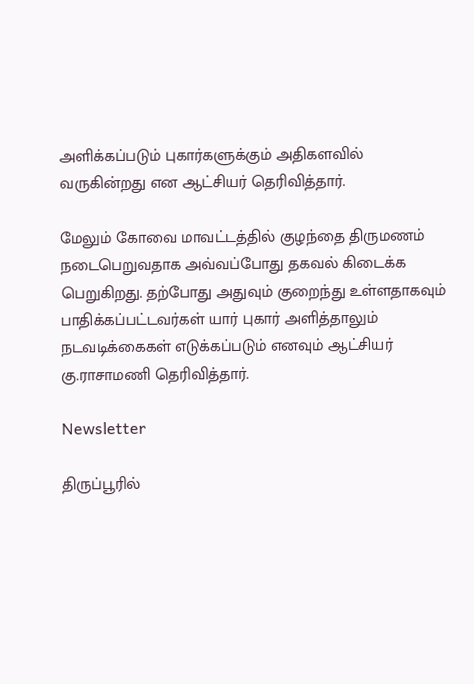அளிக்கப்படும் புகார்களுக்கும் அதிகளவில் வருகின்றது என ஆட்சியர் தெரிவித்தார்.

மேலும் கோவை மாவட்டத்தில் குழந்தை திருமணம் நடைபெறுவதாக அவ்வப்போது தகவல் கிடைக்க பெறுகிறது. தற்போது அதுவும் குறைந்து உள்ளதாகவும் பாதிக்கப்பட்டவர்கள் யார் புகார் அளித்தாலும் நடவடிக்கைகள் எடுக்கப்படும் எனவும் ஆட்சியர் கு.ராசாமணி தெரிவித்தார்.

Newsletter

திருப்பூரில்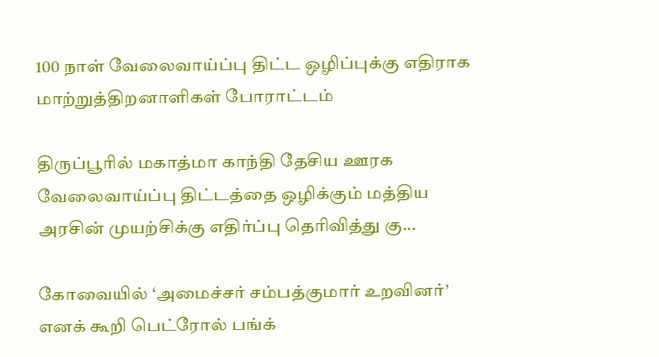100 நாள் வேலைவாய்ப்பு திட்ட ஒழிப்புக்கு எதிராக மாற்றுத்திறனாளிகள் போராட்டம்

திருப்பூரில் மகாத்மா காந்தி தேசிய ஊரக வேலைவாய்ப்பு திட்டத்தை ஒழிக்கும் மத்திய அரசின் முயற்சிக்கு எதிர்ப்பு தெரிவித்து கு...

கோவையில் ‘அமைச்சர் சம்பத்குமார் உறவினர்’ எனக் கூறி பெட்ரோல் பங்க்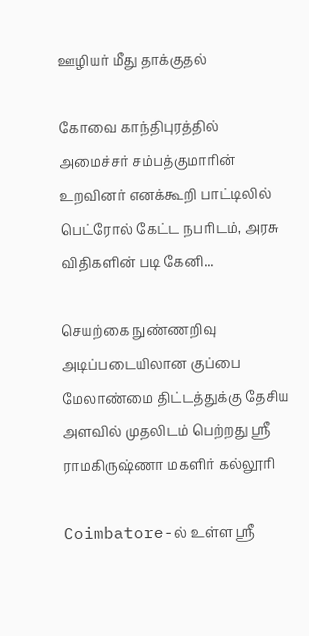ஊழியர் மீது தாக்குதல்

கோவை காந்திபுரத்தில் அமைச்சர் சம்பத்குமாரின் உறவினர் எனக்கூறி பாட்டிலில் பெட்ரோல் கேட்ட நபரிடம், அரசு விதிகளின் படி கேனி...

செயற்கை நுண்ணறிவு அடிப்படையிலான குப்பை மேலாண்மை திட்டத்துக்கு தேசிய அளவில் முதலிடம் பெற்றது ஶ்ரீ ராமகிருஷ்ணா மகளிர் கல்லூரி

Coimbatore-ல் உள்ள ஶ்ரீ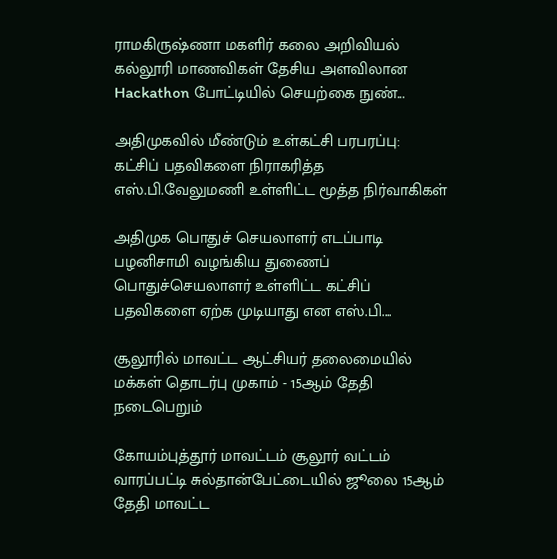ராமகிருஷ்ணா மகளிர் கலை அறிவியல் கல்லூரி மாணவிகள் தேசிய அளவிலான Hackathon போட்டியில் செயற்கை நுண்...

அதிமுகவில் மீண்டும் உள்கட்சி பரபரப்பு: கட்சிப் பதவிகளை நிராகரித்த எஸ்.பி.வேலுமணி உள்ளிட்ட மூத்த நிர்வாகிகள்

அதிமுக பொதுச் செயலாளர் எடப்பாடி பழனிசாமி வழங்கிய துணைப் பொதுச்செயலாளர் உள்ளிட்ட கட்சிப் பதவிகளை ஏற்க முடியாது என எஸ்.பி....

சூலூரில் மாவட்ட ஆட்சியர் தலைமையில் மக்கள் தொடர்பு முகாம் - 15ஆம் தேதி நடைபெறும்

கோயம்புத்தூர் மாவட்டம் சூலூர் வட்டம் வாரப்பட்டி சுல்தான்பேட்டையில் ஜூலை 15ஆம் தேதி மாவட்ட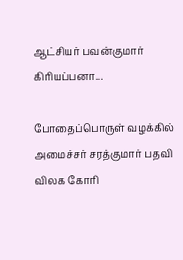ஆட்சியர் பவன்குமார் கிரியப்பனா...

போதைப்பொருள் வழக்கில் அமைச்சர் சரத்குமார் பதவி விலக கோரி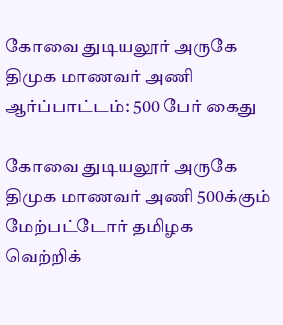கோவை துடியலூர் அருகே திமுக மாணவர் அணி ஆர்ப்பாட்டம்: 500 பேர் கைது

கோவை துடியலூர் அருகே திமுக மாணவர் அணி 500க்கும் மேற்பட்டோர் தமிழக வெற்றிக்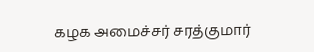கழக அமைச்சர் சரத்குமார்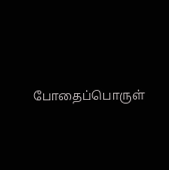போதைப்பொருள்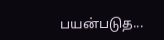பயன்படுத...